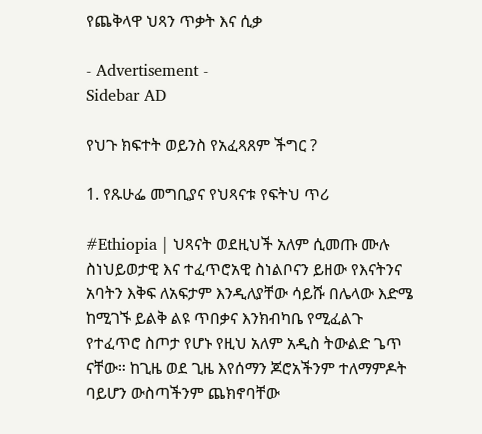የጨቅላዋ ህጻን ጥቃት እና ሲቃ

- Advertisement -
Sidebar AD

የህጉ ክፍተት ወይንስ የአፈጻጸም ችግር ?

1. የጹሁፌ መግቢያና የህጻናቱ የፍትህ ጥሪ

#Ethiopia | ህጻናት ወደዚህች አለም ሲመጡ ሙሉ ስነህይወታዊ እና ተፈጥሮአዊ ስነልቦናን ይዘው የእናትንና አባትን እቅፍ ለአፍታም እንዲለያቸው ሳይሹ በሌላው እድሜ ከሚገኙ ይልቅ ልዩ ጥበቃና እንክብካቤ የሚፈልጉ የተፈጥሮ ስጦታ የሆኑ የዚህ አለም አዲስ ትውልድ ጌጥ ናቸው። ከጊዜ ወደ ጊዜ እየሰማን ጆሮአችንም ተለማምዶት ባይሆን ውስጣችንም ጨክኖባቸው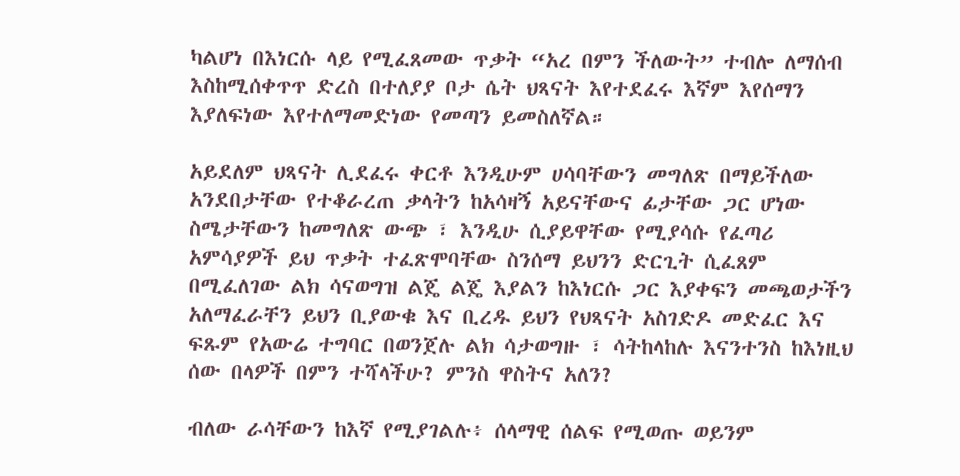ካልሆነ በእነርሱ ላይ የሚፈጸመው ጥቃት “አረ በምን ችለውት” ተብሎ ለማሰብ እስከሚሰቀጥጥ ድረስ በተለያያ ቦታ ሴት ህጻናት እየተደፈሩ እኛም እየሰማን እያለፍነው እየተለማመድነው የመጣን ይመስለኛል።

አይደለም ህጻናት ሊደፈሩ ቀርቶ እንዲሁም ሀሳባቸውን መግለጽ በማይችለው አንደበታቸው የተቆራረጠ ቃላትን ከአሳዛኝ አይናቸውና ፊታቸው ጋር ሆነው ስሜታቸውን ከመግለጽ ውጭ ፣ እንዲሁ ሲያይዋቸው የሚያሳሱ የፈጣሪ አምሳያዎች ይህ ጥቃት ተፈጽሞባቸው ስንሰማ ይህንን ድርጊት ሲፈጸም በሚፈለገው ልክ ሳናወግዝ ልጄ ልጄ እያልን ከእነርሱ ጋር እያቀፍን መጫወታችን አለማፈራቸን ይህን ቢያውቁ እና ቢረዱ ይህን የህጻናት አስገድዶ መድፈር እና ፍጹም የአውሬ ተግባር በወንጀሉ ልክ ሳታወግዙ ፣ ሳትከላከሉ እናንተንስ ከእነዚህ ሰው በላዎች በምን ተሻላችሁ? ምንስ ዋስትና አለን?

ብለው ራሳቸውን ከእኛ የሚያገልሉ፥ ሰላማዊ ሰልፍ የሚወጡ ወይንም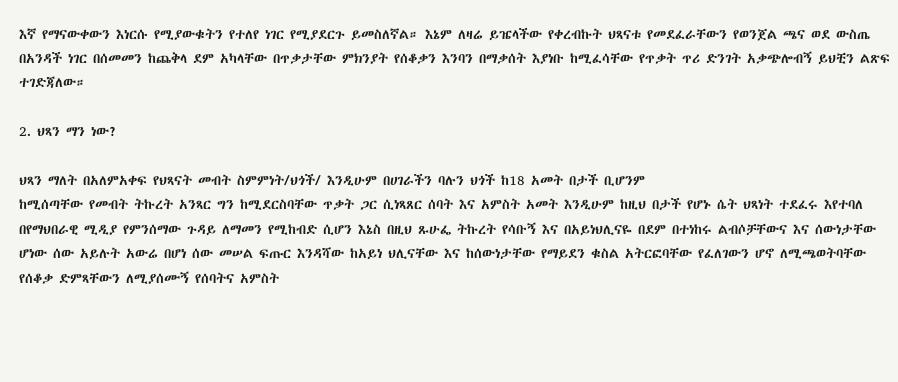እኛ የማናውቀውን እነርሱ የሚያውቁትን የተለየ ነገር የሚያደርጉ ይመስለኛል። እኔም ለዛሬ ይዤላችው የቀረብኩት ህጻናቱ የመደፈራቸውን የወንጀል ጫና ወደ ውስጤ በአንዳች ነገር በሰመመን ከጨቅላ ደም አካላቸው በጥቃታቸው ምክንያት የሰቆቃን እንባን በማቃሰት እያነቡ ከሚፈሳቸው የጥቃት ጥሪ ድንገት አቃጭሎብኝ ይህቺን ልጽፍ ተገድጃለው።

2. ህጻን ማን ነው?

ህጻን ማለት በአለምአቀፍ የህጻናት መብት ስምምነት/ህጎች/ እንዲሁም በሀገራችን ባሉን ህጎች ከ18 አመት በታች ቢሆንም
ከሚሰጣቸው የመብት ትኩረት አንጻር ግን ከሚደርስባቸው ጥቃት ጋር ሲነጻጸር ሰባት እና አምስት አመት እንዲሁም ከዚህ በታች የሆኑ ሴት ህጻነት ተደፈሩ እየተባለ በየማህበራዊ ሚዲያ የምንሰማው ጉዳይ ለማመን የሚከብድ ሲሆን እኔስ በዚህ ጹሁፌ ትኩረት የሳቡኝ እና በአይነህሊናዬ በደም በተነከሩ ልብሶቻቸውና እና ሰውነታቸው ሆነው ሰው አይሉት አውሬ በሆነ ሰው መሠል ፍጡር እንዳሻው ከአይነ ህሊናቸው እና ከሰውነታቸው የማይደን ቁስል አትርፎባቸው የፈለገውን ሆኖ ለሚጫወትባቸው የሰቆቃ ድምጻቸውን ለሚያሰሙኝ የሰባትና አምስት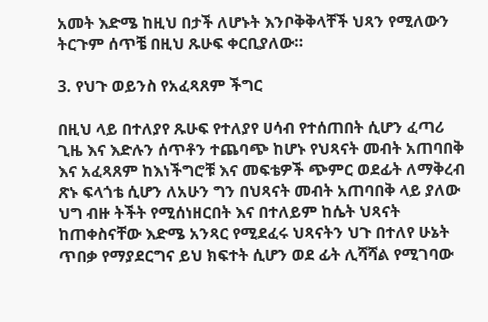አመት እድሜ ከዚህ በታች ለሆኑት እንቦቅቅላቸች ህጻን የሚለውን ትርጉም ሰጥቼ በዚህ ጹሁፍ ቀርቢያለው።

3. የህጉ ወይንስ የአፈጻጸም ችግር

በዚህ ላይ በተለያየ ጹሁፍ የተለያየ ሀሳብ የተሰጠበት ሲሆን ፈጣሪ ጊዜ እና እድሉን ሰጥቶን ተጨባጭ ከሆኑ የህጻናት መብት አጠባበቅ እና አፈጻጸም ከእነችግሮቹ እና መፍቴዎች ጭምር ወደፊት ለማቅረብ ጽኑ ፍላጎቴ ሲሆን ለአሁን ግን በህጻናት መብት አጠባበቅ ላይ ያለው ህግ ብዙ ትችት የሚሰነዘርበት እና በተለይም ከሴት ህጻናት ከጠቀስናቸው እድሜ አንጻር የሚደፈሩ ህጻናትን ህጉ በተለየ ሁኔት ጥበቃ የማያደርግና ይህ ክፍተት ሲሆን ወደ ፊት ሊሻሻል የሚገባው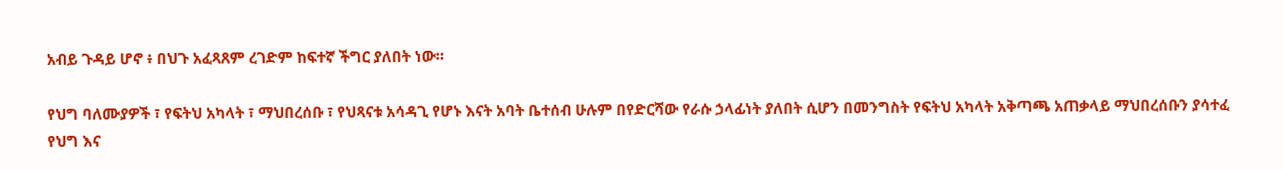አብይ ጉዳይ ሆኖ ፥ በህጉ አፈጻጸም ረገድም ከፍተኛ ችግር ያለበት ነው።

የህግ ባለሙያዎች ፣ የፍትህ አካላት ፣ ማህበረሰቡ ፣ የህጻናቱ አሳዳጊ የሆኑ እናት አባት ቤተሰብ ሁሉም በየድርሻው የራሱ ኃላፊነት ያለበት ሲሆን በመንግስት የፍትህ አካላት አቅጣጫ አጠቃላይ ማህበረሰቡን ያሳተፈ የህግ እና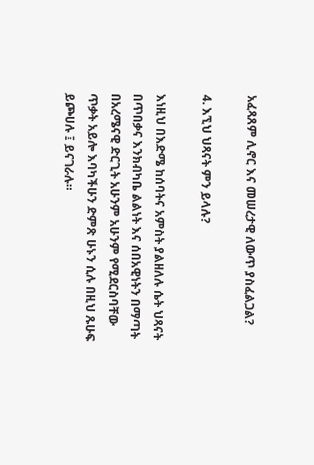አፈጻጸም ሊኖር እና መሠረታዊ ለውጥ ያስፈልጋል?

4. እኚህ ህጻናት ምን ይላሉ?

እነዚህ በእድሜ ከሰባትና አምስት ያልዘለሉ ሴት ህጻናት በጥበቃና እንክብካቤ ልልነት እና ሰበአዊነትን በማጣት በአረሜናዊ ድርጊት አሁንም አሁንም የሚደርስባቸው ጥቃት አይሎ እባካችሁን ድምጽ ሁኑን ሲሉ በዚህ ጹሁፍ ይጮሀሉ ፤ ይናገራሉ።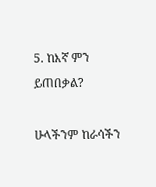5. ከእኛ ምን ይጠበቃል?

ሁላችንም ከራሳችን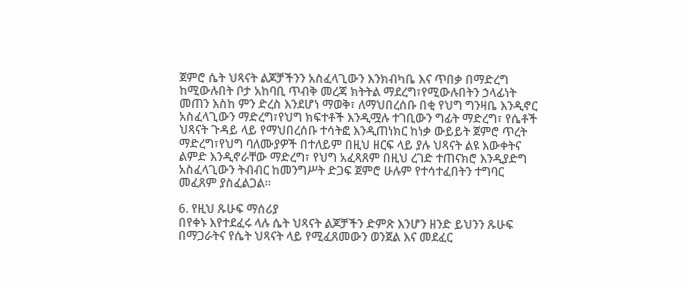ጀምሮ ሴት ህጻናት ልጆቻችንን አስፈላጊውን እንክብካቤ እና ጥበቃ በማድረግ ከሚውሉበት ቦታ አከባቢ ጥብቅ መረጃ ክትትል ማደረግ፣የሚውሉበትን ኃላፊነት መጠን እስከ ምን ድረስ እንደሆነ ማወቅ፣ ለማህበረሰቡ በቂ የህግ ግንዛቤ እንዲኖር አስፈላጊውን ማድረግ፣የህግ ክፍተቶች እንዲሟሉ ተገቢውን ግፊት ማድረግ፣ የሴቶች ህጻናት ጉዳይ ላይ የማህበረሰቡ ተሳትፎ እንዲጠነክር ከነቃ ውይይት ጀምሮ ጥረት ማድረግ፣የህግ ባለሙያዎች በተለይም በዚህ ዘርፍ ላይ ያሉ ህጻናት ልዩ እውቀትና ልምድ እንዲኖራቸው ማድረግ፣ የህግ አፈጻጸም በዚህ ረገድ ተጠናክሮ እንዲያድግ አስፈላጊውን ትብብር ከመንግሥት ድጋፍ ጀምሮ ሁሉም የተሳተፈበትን ተግባር መፈጸም ያስፈልጋል።

6. የዚህ ጹሁፍ ማሰሪያ
በየቀኑ እየተደፈሩ ላሉ ሴት ህጻናት ልጆቻችን ድምጽ እንሆን ዘንድ ይህንን ጹሁፍ በማጋራትና የሴት ህጻናት ላይ የሚፈጸመውን ወንጀል እና መደፈር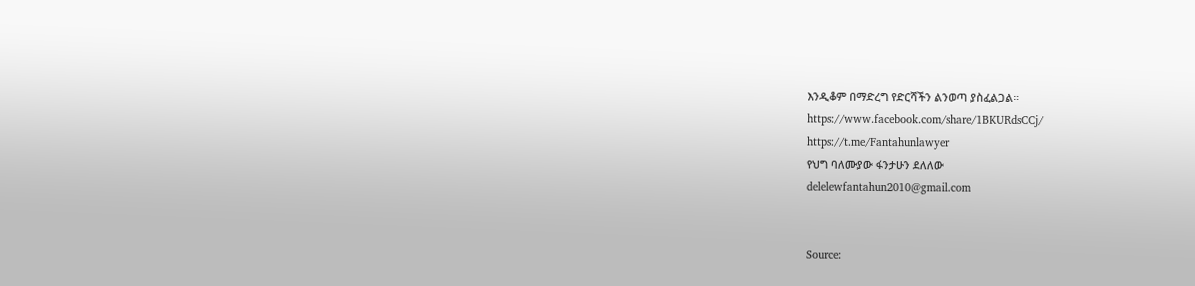እንዲቆም በማድረግ የድርሻችን ልንወጣ ያስፈልጋል።
https://www.facebook.com/share/1BKURdsCCj/
https://t.me/Fantahunlawyer
የህግ ባለሙያው ፋንታሁን ደለለው
delelewfantahun2010@gmail.com


Source: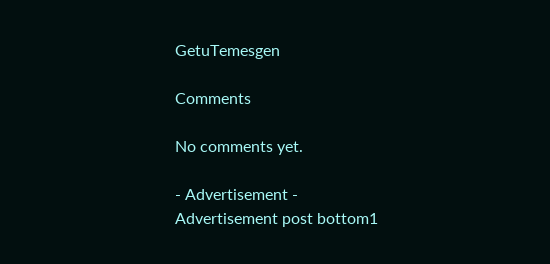GetuTemesgen

Comments

No comments yet.

- Advertisement -
Advertisement post bottom1